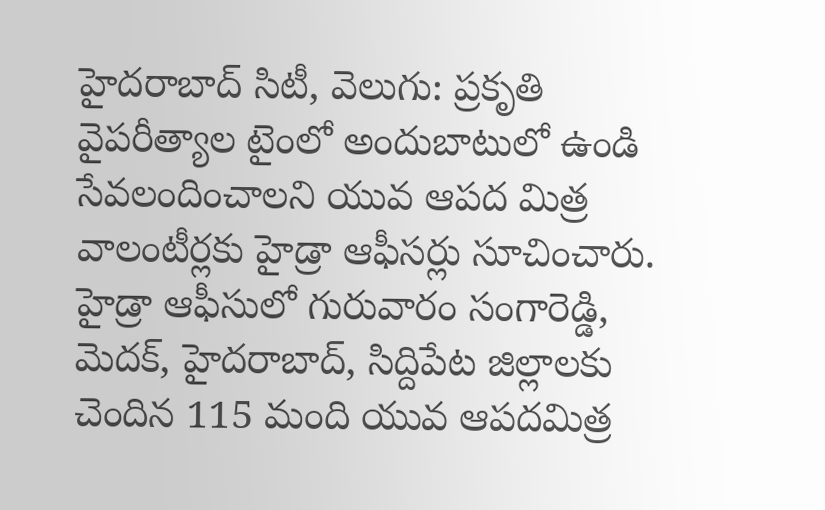హైదరాబాద్ సిటీ, వెలుగు: ప్రకృతి వైపరీత్యాల టైంలో అందుబాటులో ఉండి సేవలందించాలని యువ ఆపద మిత్ర వాలంటీర్లకు హైడ్రా ఆఫీసర్లు సూచించారు. హైడ్రా ఆఫీసులో గురువారం సంగారెడ్డి, మెదక్, హైదరాబాద్, సిద్దిపేట జిల్లాలకు చెందిన 115 మంది యువ ఆపదమిత్ర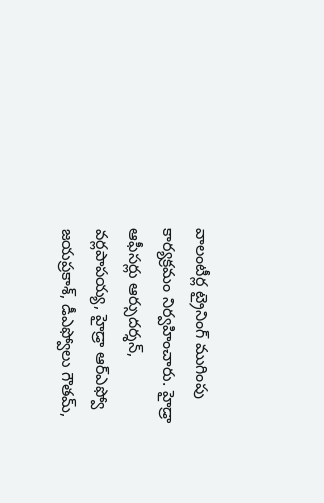వాలంటీర్ల ట్రైనింగ్ ముగింపు కార్యక్రమం నిర్వహించారు. హైడ్రా ఆఫీసర్లు ఆర్సుదర్శన్, వర్లపాపయ్య, హైడ్రా ఆర్ఎఫ్వో జయప్రకాశ్, డీఎఫ్వోలు గౌతమ్,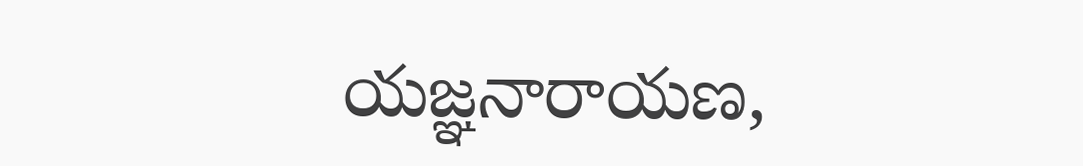యజ్ఞనారాయణ,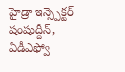హైడ్రా ఇన్స్పెక్టర్ షంషుద్దీన్, ఏడీఎఫ్వో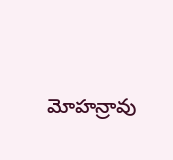మోహన్రావు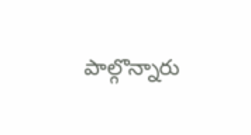పాల్గొన్నారు